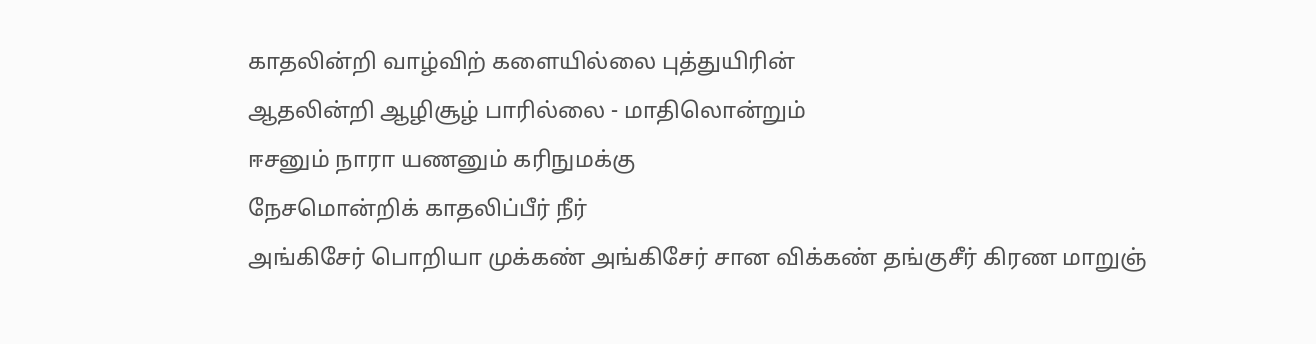காதலின்றி வாழ்விற் களையில்லை புத்துயிரின்
ஆதலின்றி ஆழிசூழ் பாரில்லை - மாதிலொன்றும்
ஈசனும் நாரா யணனும் கரிநுமக்கு
நேசமொன்றிக் காதலிப்பீர் நீர்
அங்கிசேர் பொறியா முக்கண் அங்கிசேர் சான விக்கண் தங்குசீர் கிரண மாறுஞ்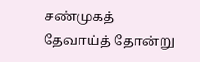சண்முகத் தேவாய்த் தோன்று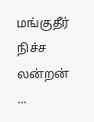மங்குதீர் நிச்ச லன்றன் ...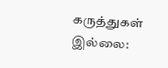கருத்துகள் இல்லை: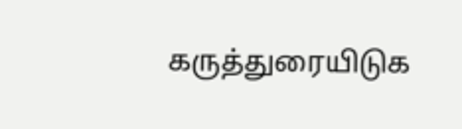கருத்துரையிடுக